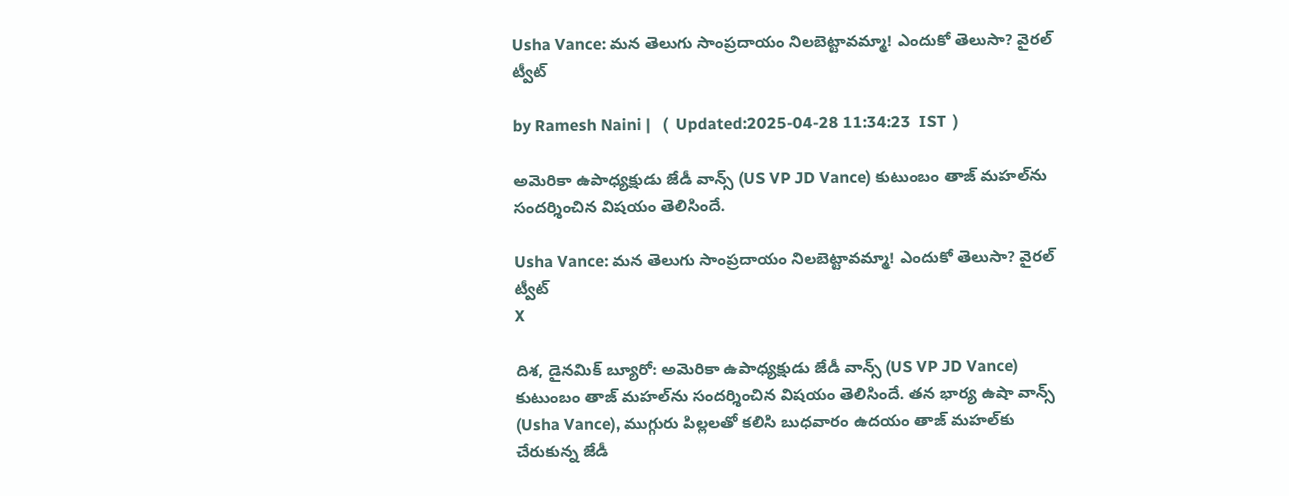Usha Vance: మన తెలుగు సాంప్రదాయం నిలబెట్టావమ్మా! ఎందుకో తెలుసా? వైరల్ ట్వీట్

by Ramesh Naini |   (  Updated:2025-04-28 11:34:23  IST  )

అమెరికా ఉపాధ్యక్షుడు జేడీ వాన్స్‌ (US VP JD Vance) కుటుంబం తాజ్‌ మహల్‌ను సందర్శించిన విషయం తెలిసిందే.

Usha Vance: మన తెలుగు సాంప్రదాయం నిలబెట్టావమ్మా! ఎందుకో తెలుసా? వైరల్ ట్వీట్
X

దిశ, డైనమిక్ బ్యూరో: అమెరికా ఉపాధ్యక్షుడు జేడీ వాన్స్‌ (US VP JD Vance) కుటుంబం తాజ్‌ మహల్‌ను సందర్శించిన విషయం తెలిసిందే. తన భార్య ఉషా వాన్స్ (Usha Vance), ముగ్గురు పిల్లలతో కలిసి బుధవారం ఉదయం తాజ్‌ మహల్‌కు చేరుకున్న జేడీ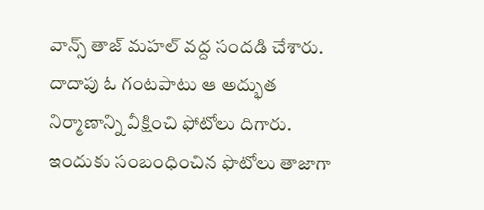వాన్స్‌ తాజ్‌ మహల్‌ వద్ద సందడి చేశారు. దాదాపు ఓ గంటపాటు ఆ అద్భుత నిర్మాణాన్ని వీక్షించి ఫోటోలు దిగారు. ఇందుకు సంబంధించిన ఫొటోలు తాజాగా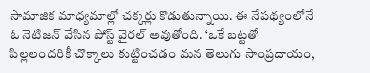సామాజిక మాధ్యమాల్లో చక్కర్లు కొడుతున్నాయి. ఈ నేపథ్యంలోనే ఓ నెటిజన్ వేసిన పోస్ట్ వైరల్ అవుతోంది. ‘ఒకే బట్టతో పిల్లలందరికీ చొక్కాలు కుట్టించడం మన తెలుగు సాంప్రదాయం,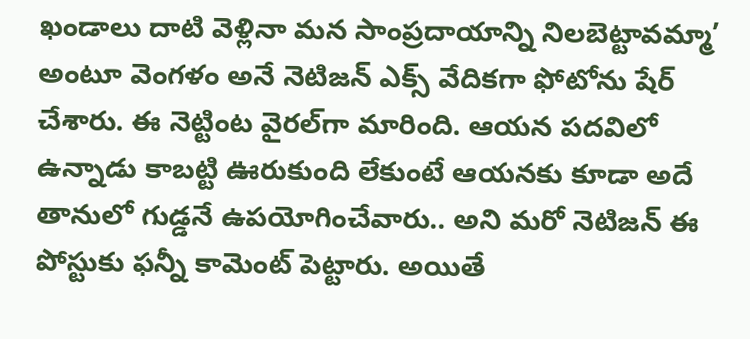ఖండాలు దాటి వెళ్లినా మన సాంప్రదాయాన్ని నిలబెట్టావమ్మా’ అంటూ వెంగళం అనే నెటిజన్ ఎక్స్ వేదికగా ఫోటోను షేర్ చేశారు. ఈ నెట్టింట వైరల్‌గా మారింది. ఆయన పదవిలో ఉన్నాడు కాబట్టి ఊరుకుంది లేకుంటే ఆయనకు కూడా అదే తానులో గుడ్డనే ఉపయోగించేవారు.. అని మరో నెటిజన్ ఈ పోస్టుకు ఫన్నీ కామెంట్ పెట్టారు. అయితే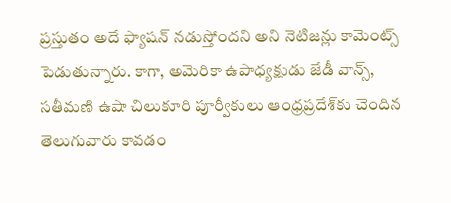ప్రస్తుతం అదే ఫ్యాషన్ నడుస్తోందని అని నెటిజన్లు కామెంట్స్ పెడుతున్నారు. కాగా, అమెరికా ఉపాధ్యక్షుడు జేడీ వాన్స్, సతీమణి ఉషా చిలుకూరి పూర్వీకులు ఆంధ్రప్రదేశ్‌‌కు చెందిన తెలుగువారు కావడం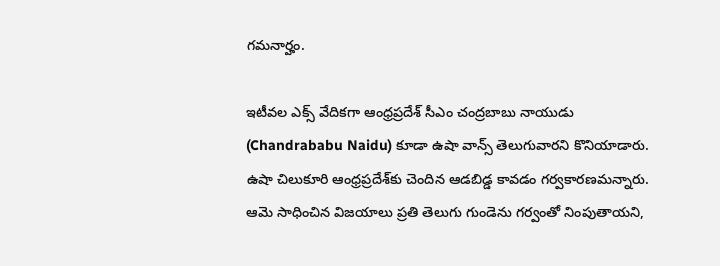గమనార్హం.

ఇటీవల ఎక్స్ వేదికగా ఆంధ్రప్రదేశ్ సీఎం చంద్రబాబు నాయుడు (Chandrababu Naidu) కూడా ఉషా వాన్స్ తెలుగువారని కొనియాడారు. ఉషా చిలుకూరి ఆంధ్రప్రదేశ్‌కు చెందిన ఆడబిడ్డ కావడం గర్వకారణమన్నారు. ఆమె సాధించిన విజయాలు ప్రతి తెలుగు గుండెను గర్వంతో నింపుతాయని,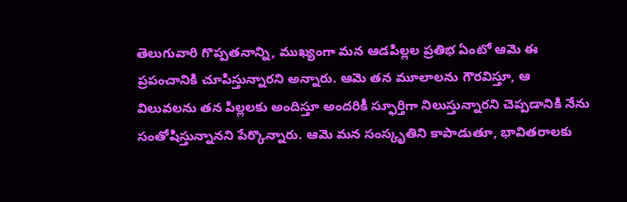తెలుగువారి గొప్పతనాన్ని, ముఖ్యంగా మన ఆడపిల్లల ప్రతిభ ఏంటో ఆమె ఈ ప్రపంచానికి చూపిస్తున్నారని అన్నారు. ఆమె తన మూలాలను గౌరవిస్తూ, ఆ విలువలను తన పిల్లలకు అందిస్తూ అందరికీ స్ఫూర్తిగా నిలుస్తున్నారని చెప్పడానికి నేను సంతోషిస్తున్నానని పేర్కొన్నారు. ఆమె మన సంస్కృతిని కాపాడుతూ, భావితరాలకు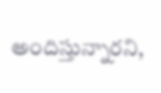అందిస్తున్నారని,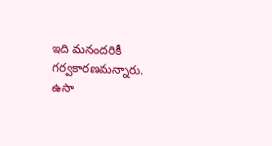ఇది మనందరికీ గర్వకారణమన్నారు. ఉసా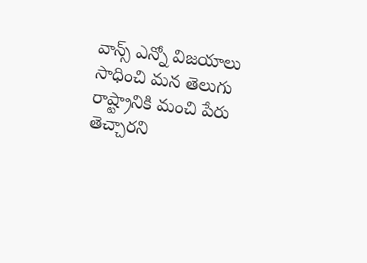వాన్స్ ఎన్నో విజయాలు సాధించి మన తెలుగు రాష్ట్రానికి మంచి పేరు తెచ్చారని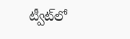ట్వీట్‌లో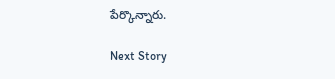పేర్కొన్నారు.

Next Story